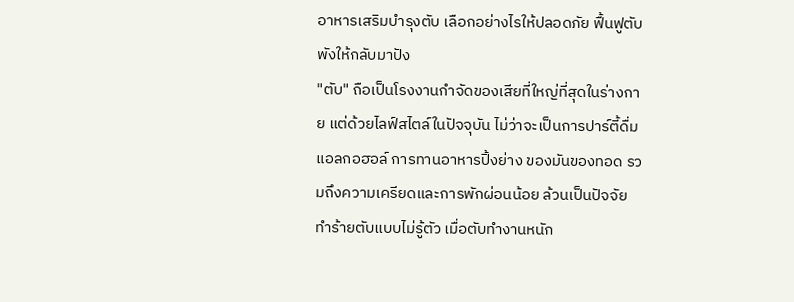อาหารเสริมบำรุงตับ เลือกอย่างไรให้ปลอดภัย ฟื้นฟูตับพังให้กลับมาปัง
"ตับ" ถือเป็นโรงงานกำจัดของเสียที่ใหญ่ที่สุดในร่างกาย แต่ด้วยไลฟ์สไตล์ในปัจจุบัน ไม่ว่าจะเป็นการปาร์ตี้ดื่มแอลกอฮอล์ การทานอาหารปิ้งย่าง ของมันของทอด รวมถึงความเครียดและการพักผ่อนน้อย ล้วนเป็นปัจจัยทำร้ายตับแบบไม่รู้ตัว เมื่อตับทำงานหนัก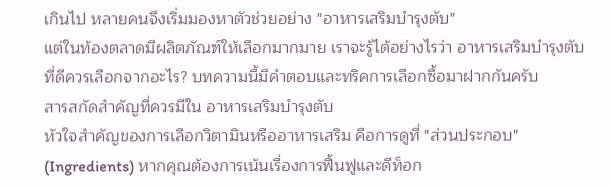เกินไป หลายคนจึงเริ่มมองหาตัวช่วยอย่าง "อาหารเสริมบำรุงตับ"
แต่ในท้องตลาดมีผลิตภัณฑ์ให้เลือกมากมาย เราจะรู้ได้อย่างไรว่า อาหารเสริมบำรุงตับ ที่ดีควรเลือกจากอะไร? บทความนี้มีคำตอบและทริคการเลือกซื้อมาฝากกันครับ
สารสกัดสำคัญที่ควรมีใน อาหารเสริมบำรุงตับ
หัวใจสำคัญของการเลือกวิตามินหรืออาหารเสริม คือการดูที่ "ส่วนประกอบ" (Ingredients) หากคุณต้องการเน้นเรื่องการฟื้นฟูและดีท็อก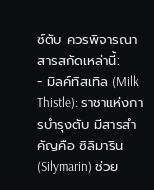ซ์ตับ ควรพิจารณาสารสกัดเหล่านี้:
- มิลค์ทิสเทิล (Milk Thistle): ราชาแห่งการบำรุงตับ มีสารสำคัญคือ ซิลิมาริน (Silymarin) ช่วย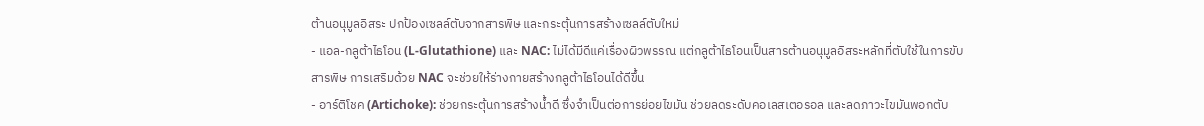ต้านอนุมูลอิสระ ปกป้องเซลล์ตับจากสารพิษ และกระตุ้นการสร้างเซลล์ตับใหม่
- แอล-กลูต้าไธโอน (L-Glutathione) และ NAC: ไม่ได้มีดีแค่เรื่องผิวพรรณ แต่กลูต้าไธโอนเป็นสารต้านอนุมูลอิสระหลักที่ตับใช้ในการขับสารพิษ การเสริมด้วย NAC จะช่วยให้ร่างกายสร้างกลูต้าไธโอนได้ดีขึ้น
- อาร์ติโชค (Artichoke): ช่วยกระตุ้นการสร้างน้ำดี ซึ่งจำเป็นต่อการย่อยไขมัน ช่วยลดระดับคอเลสเตอรอล และลดภาวะไขมันพอกตับ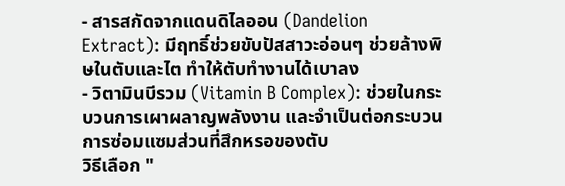- สารสกัดจากแดนดิไลออน (Dandelion Extract): มีฤทธิ์ช่วยขับปัสสาวะอ่อนๆ ช่วยล้างพิษในตับและไต ทำให้ตับทำงานได้เบาลง
- วิตามินบีรวม (Vitamin B Complex): ช่วยในกระบวนการเผาผลาญพลังงาน และจำเป็นต่อกระบวนการซ่อมแซมส่วนที่สึกหรอของตับ
วิธีเลือก "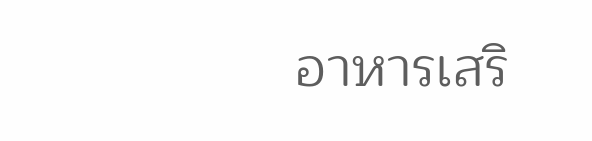อาหารเสริ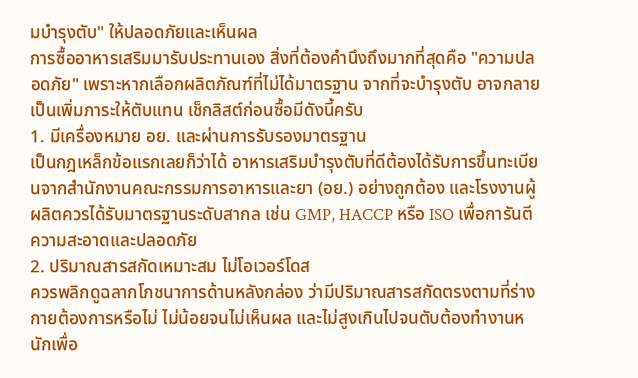มบำรุงตับ" ให้ปลอดภัยและเห็นผล
การซื้ออาหารเสริมมารับประทานเอง สิ่งที่ต้องคำนึงถึงมากที่สุดคือ "ความปลอดภัย" เพราะหากเลือกผลิตภัณฑ์ที่ไม่ได้มาตรฐาน จากที่จะบำรุงตับ อาจกลายเป็นเพิ่มภาระให้ตับแทน เช็กลิสต์ก่อนซื้อมีดังนี้ครับ
1. มีเครื่องหมาย อย. และผ่านการรับรองมาตรฐาน
เป็นกฎเหล็กข้อแรกเลยก็ว่าได้ อาหารเสริมบำรุงตับที่ดีต้องได้รับการขึ้นทะเบียนจากสำนักงานคณะกรรมการอาหารและยา (อย.) อย่างถูกต้อง และโรงงานผู้ผลิตควรได้รับมาตรฐานระดับสากล เช่น GMP, HACCP หรือ ISO เพื่อการันตีความสะอาดและปลอดภัย
2. ปริมาณสารสกัดเหมาะสม ไม่โอเวอร์โดส
ควรพลิกดูฉลากโภชนาการด้านหลังกล่อง ว่ามีปริมาณสารสกัดตรงตามที่ร่างกายต้องการหรือไม่ ไม่น้อยจนไม่เห็นผล และไม่สูงเกินไปจนตับต้องทำงานหนักเพื่อ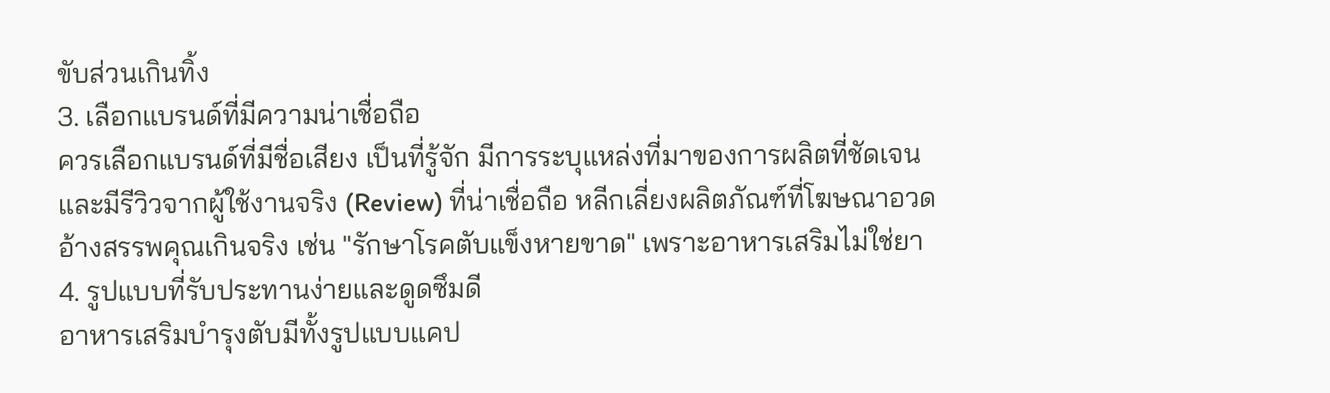ขับส่วนเกินทิ้ง
3. เลือกแบรนด์ที่มีความน่าเชื่อถือ
ควรเลือกแบรนด์ที่มีชื่อเสียง เป็นที่รู้จัก มีการระบุแหล่งที่มาของการผลิตที่ชัดเจน และมีรีวิวจากผู้ใช้งานจริง (Review) ที่น่าเชื่อถือ หลีกเลี่ยงผลิตภัณฑ์ที่โฆษณาอวดอ้างสรรพคุณเกินจริง เช่น "รักษาโรคตับแข็งหายขาด" เพราะอาหารเสริมไม่ใช่ยา
4. รูปแบบที่รับประทานง่ายและดูดซึมดี
อาหารเสริมบำรุงตับมีทั้งรูปแบบแคป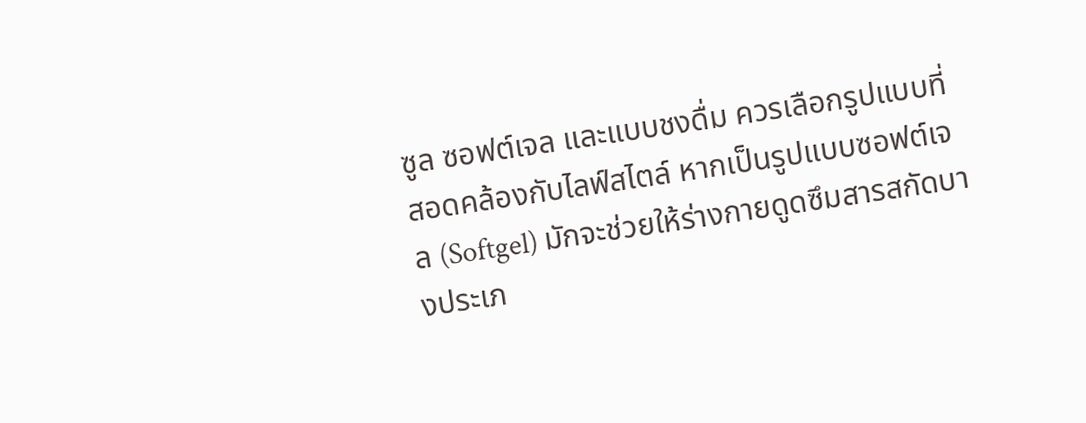ซูล ซอฟต์เจล และแบบชงดื่ม ควรเลือกรูปแบบที่สอดคล้องกับไลฟ์สไตล์ หากเป็นรูปแบบซอฟต์เจล (Softgel) มักจะช่วยให้ร่างกายดูดซึมสารสกัดบางประเภ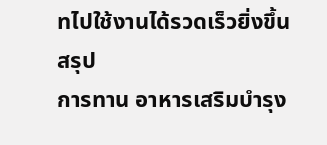ทไปใช้งานได้รวดเร็วยิ่งขึ้น
สรุป
การทาน อาหารเสริมบำรุง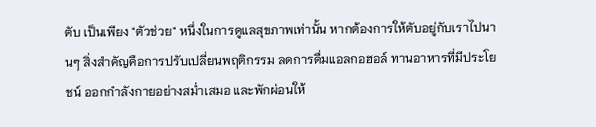ตับ เป็นเพียง "ตัวช่วย" หนึ่งในการดูแลสุขภาพเท่านั้น หากต้องการให้ตับอยู่กับเราไปนานๆ สิ่งสำคัญคือการปรับเปลี่ยนพฤติกรรม ลดการดื่มแอลกอฮอล์ ทานอาหารที่มีประโยชน์ ออกกำลังกายอย่างสม่ำเสมอ และพักผ่อนให้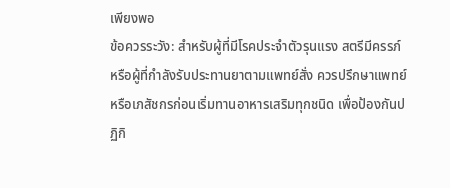เพียงพอ
ข้อควรระวัง: สำหรับผู้ที่มีโรคประจำตัวรุนแรง สตรีมีครรภ์ หรือผู้ที่กำลังรับประทานยาตามแพทย์สั่ง ควรปรึกษาแพทย์หรือเภสัชกรก่อนเริ่มทานอาหารเสริมทุกชนิด เพื่อป้องกันปฏิกิ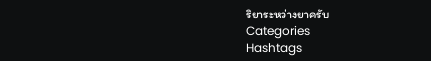ริยาระหว่างยาครับ
Categories
Hashtags